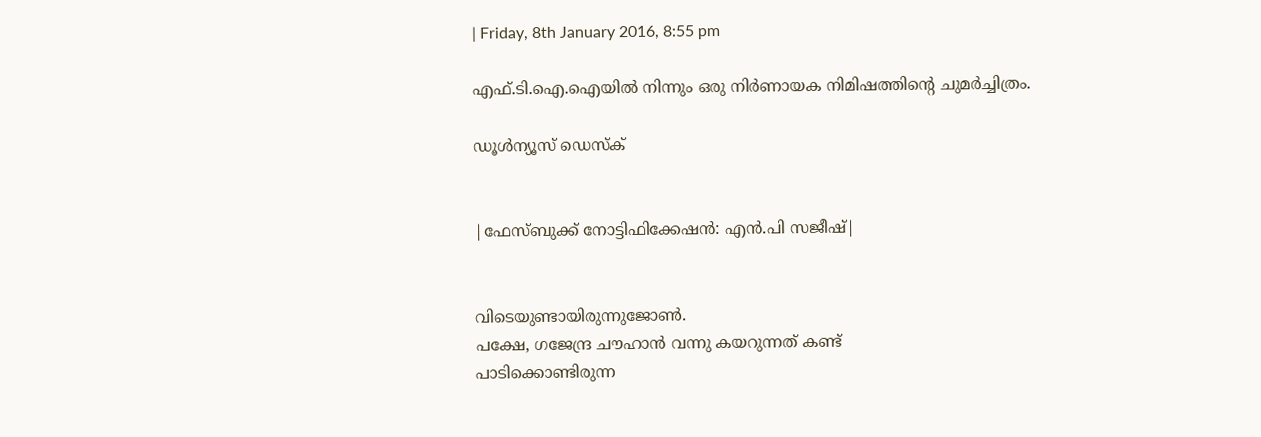| Friday, 8th January 2016, 8:55 pm

എഫ്.ടി.ഐ.ഐയില്‍ നിന്നും ഒരു നിര്‍ണായക നിമിഷത്തിന്റെ ചുമര്‍ച്ചിത്രം.

ഡൂള്‍ന്യൂസ് ഡെസ്‌ക്


|ഫേസ്ബുക്ക് നോട്ടിഫിക്കേഷന്‍: എന്‍.പി സജീഷ്‌|


വിടെയുണ്ടായിരുന്നുജോണ്‍.
പക്ഷേ, ഗജേന്ദ്ര ചൗഹാന്‍ വന്നു കയറുന്നത് കണ്ട്
പാടിക്കൊണ്ടിരുന്ന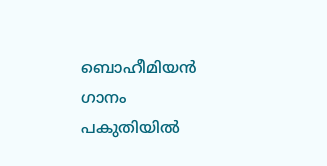ബൊഹീമിയന്‍ ഗാനം
പകുതിയില്‍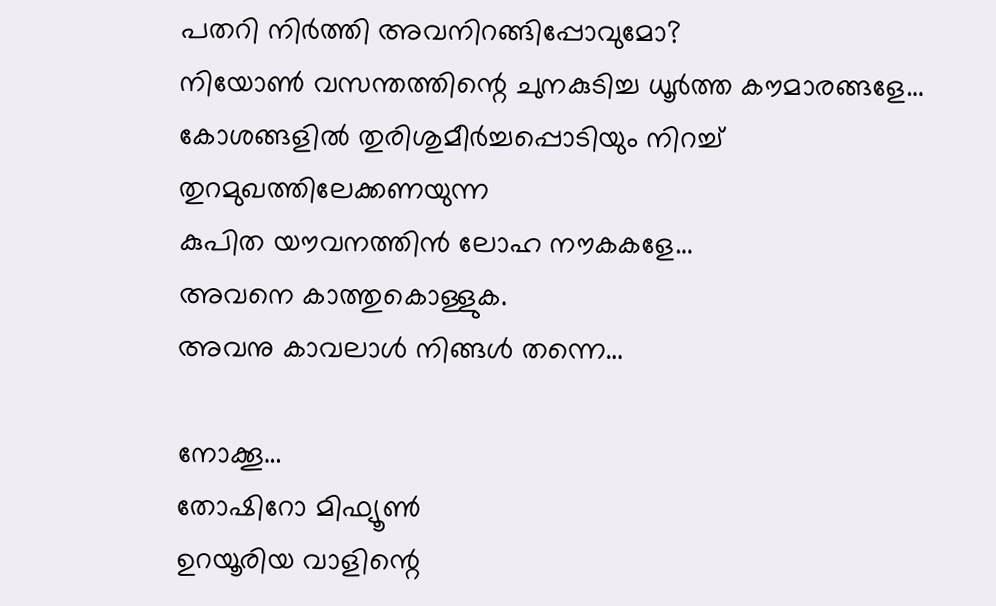പതറി നിര്‍ത്തി അവനിറങ്ങിപ്പോവുമോ?
നിയോണ്‍ വസന്തത്തിന്റെ ചുനകുടിച്ച ധൂര്‍ത്ത കൗമാരങ്ങളേ…
കോശങ്ങളില്‍ തുരിശുമീര്‍ച്ചപ്പൊടിയും നിറച്ച്
തുറമുഖത്തിലേക്കണയുന്ന
കുപിത യൗവനത്തിന്‍ ലോഹ നൗകകളേ…
അവനെ കാത്തുകൊള്ളുക.
അവനു കാവലാള്‍ നിങ്ങള്‍ തന്നെ…

നോക്കൂ…
തോഷിറോ മിഫ്യൂണ്‍
ഉറയൂരിയ വാളിന്റെ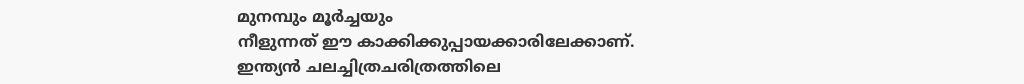മുനമ്പും മൂര്‍ച്ചയും
നീളുന്നത് ഈ കാക്കിക്കുപ്പായക്കാരിലേക്കാണ്.
ഇന്ത്യന്‍ ചലച്ചിത്രചരിത്രത്തിലെ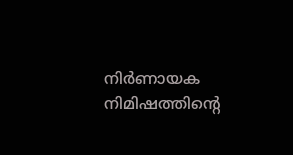നിര്‍ണായക നിമിഷത്തിന്റെ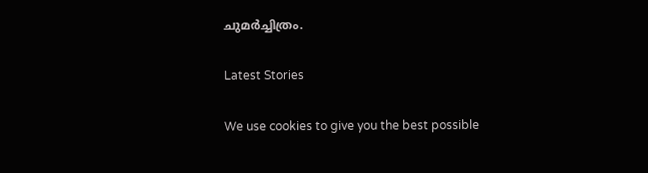ചുമര്‍ച്ചിത്രം.

Latest Stories

We use cookies to give you the best possible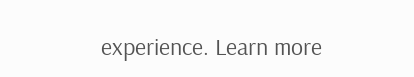experience. Learn more